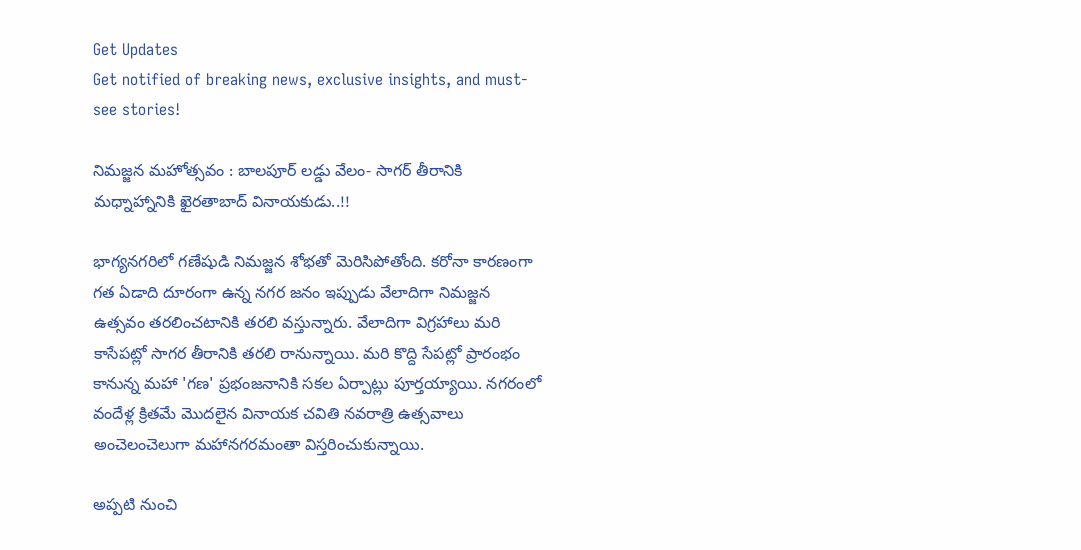Get Updates
Get notified of breaking news, exclusive insights, and must-see stories!

నిమజ్జన మహోత్సవం : బాలపూర్ లడ్డు వేలం- సాగర్ తీరానికి మధ్నాహ్నానికి ఖైరతాబాద్ వినాయకుడు..!!

భాగ్యనగరిలో గణేషుడి నిమజ్జన శోభతో మెరిసిపోతోంది. కరోనా కారణంగా గత ఏడాది దూరంగా ఉన్న నగర జనం ఇప్పుడు వేలాదిగా నిమజ్జన ఉత్సవం తరలించటానికి తరలి వస్తున్నారు. వేలాదిగా విగ్రహాలు మరి కాసేపట్లో సాగర తీరానికి తరలి రానున్నాయి. మరి కొద్ది సేపట్లో ప్రారంభం కానున్న మహా 'గణ' ప్రభంజనానికి సకల ఏర్పాట్లు పూర్తయ్యాయి. నగరంలో వందేళ్ల క్రితమే మొదలైన వినాయక చవితి నవరాత్రి ఉత్సవాలు అంచెలంచెలుగా మహానగరమంతా విస్తరించుకున్నాయి.

అప్పటి నుంచి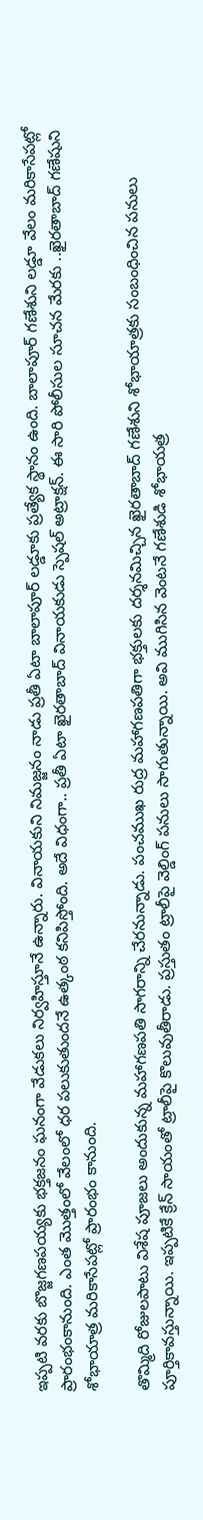ఇప్పటి వరకు బొజ్జగణపయ్యకు భక్తజనం ఘనంగా వేడుకలు నిర్వహిస్తూనే ఉన్నారు. వినాయకుని నిమజ్జనం నాడు ప్రతీ ఏటా బాలాపూర్ లడ్డూకు ప్రత్యేక స్థానం ఉంది. బాలాపూర్‌ గణేశుని లడ్డూ వేలం మరికాసేపట్లో ప్రారంభంకానుంది. ఎంత మొత్తంలో వేలంలో ధర పలుకుతుందనే ఉత్కంఠ కనిపిస్తోంది. అదే విధంగా.. ప్రతీ ఏటా ఖైరతాబాద్ వినాయకుడు స్పెషల్ అట్రాక్షన్. ఈ సారి పోలీసుల సూచన మేరకు ..ఖైరతాబాద్ గణేషుని శోభాయాత్ర మరికాసేపట్లో ప్రారంభం కానుంది.

తొమ్మిది రోజులపాటు విశేష పూజలు అందుకున్న మహాగణపతి సాగరాన్ని చేరనున్నాడు. పంచముఖ రుద్ర మహాగణపతిగా భక్తులకు దర్శనమిచ్చిన ఖైరతాబాద్‌ గణేశుని శోభాయాత్రకు సంబంధించిన పనులు పూర్తికావస్తున్నాయి. ఇప్పటికే క్రేన్‌ సాయంతో ట్రాలీపై కొలువుతీరాడు. ప్రస్తుతం ట్రాలీపై వెల్డింగ్‌ పనులు సాగుతున్నాయి. అవి ముగిసిన వెంటనే గణేశుడి శోభాయత్ర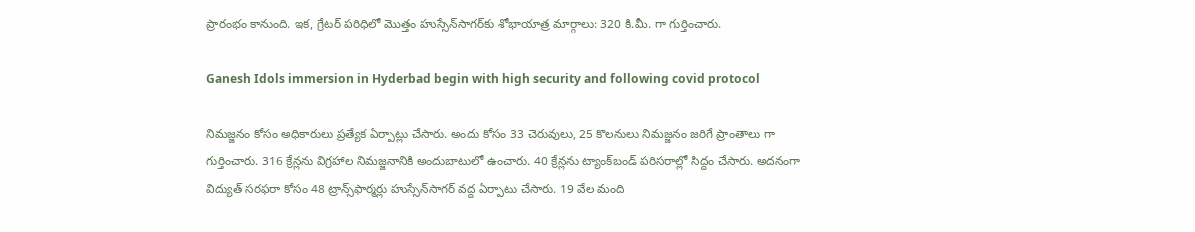ప్రారంభం కానుంది. ఇక, గ్రేటర్ పరిధిలో మొత్తం హుస్సేన్‌సాగర్‌కు శోభాయాత్ర మార్గాలు: 320 కి.మీ. గా గుర్తించారు.

Ganesh Idols immersion in Hyderbad begin with high security and following covid protocol

నిమజ్జనం కోసం అధికారులు ప్రత్యేక ఏర్పాట్లు చేసారు. అందు కోసం 33 చెరువులు, 25 కొలనులు నిమజ్జనం జరిగే ప్రాంతాలు గా గుర్తించారు. 316 క్రేన్లను విగ్రహాల నిమజ్జనానికి అందుబాటులో ఉంచారు. 40 క్రేన్లను ట్యాంక్‌బండ్‌ పరిసరాల్లో సిద్దం చేసారు. అదనంగా విద్యుత్ సరఫరా కోసం 48 ట్రాన్స్‌ఫార్మర్లు హుస్సేన్‌సాగర్‌ వద్ద ఏర్పాటు చేసారు. 19 వేల మంది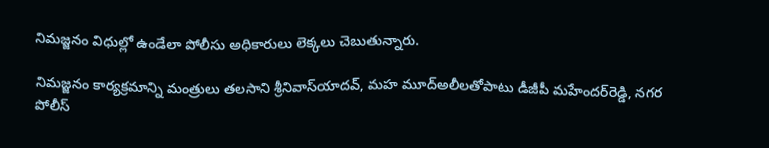నిమజ్జనం విధుల్లో ఉండేలా పోలీసు అధికారులు లెక్కలు చెబుతున్నారు.

నిమజ్జనం కార్యక్రమాన్ని మంత్రులు తలసాని శ్రీనివాస్‌యాదవ్, మహ మూద్‌అలీలతోపాటు డీజీపీ మహేందర్‌రెడ్డి, నగర పోలీస్‌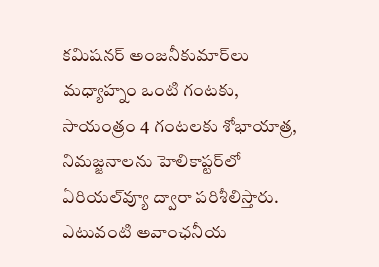కమిషనర్‌ అంజనీకుమార్‌లు మధ్యాహ్నం ఒంటి గంటకు, సాయంత్రం 4 గంటలకు శోభాయాత్ర, నిమజ్జనాలను హెలికాప్టర్‌లో ఏరియల్‌వ్యూ ద్వారా పరిశీలిస్తారు. ఎటువంటి అవాంఛనీయ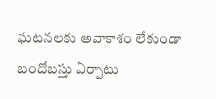ఘటనలకు అవాకాశం లేకుండా బందోబస్తు ఏర్పాటు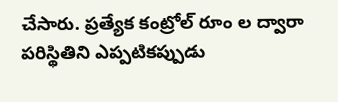చేసారు. ప్రత్యేక కంట్రోల్ రూం ల ద్వారా పరిస్థితిని ఎప్పటికప్పుడు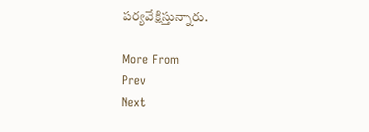పర్యవేక్షిస్తున్నారు.

More From
Prev
Next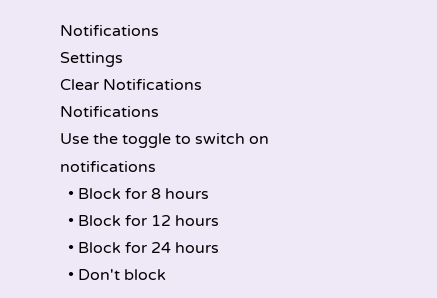Notifications
Settings
Clear Notifications
Notifications
Use the toggle to switch on notifications
  • Block for 8 hours
  • Block for 12 hours
  • Block for 24 hours
  • Don't block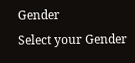Gender
Select your Gender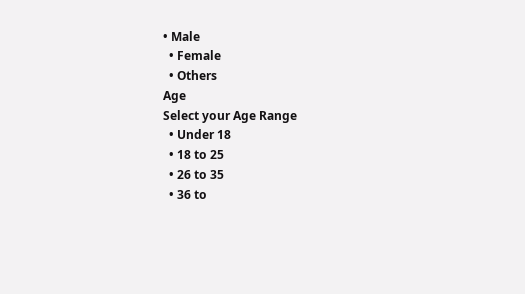• Male
  • Female
  • Others
Age
Select your Age Range
  • Under 18
  • 18 to 25
  • 26 to 35
  • 36 to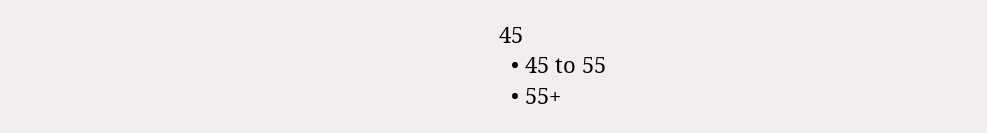45
  • 45 to 55
  • 55+